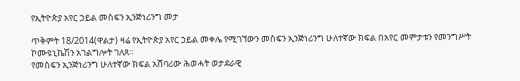የኢትዮጵያ አየር ኃይል መስፍን ኢንጅነሪንግ መታ

ጥቅምት 18/2014(ዋልታ) ዛሬ የኢትዮጵያ አየር ኃይል መቀሌ የሚገኘውን መስፍን ኢንጅነሪንግ ሁለተኛው ክፍል በአየር መምታቱን የመንግሥት ኮሙዩኒኬሽን አገልግሎት ገለጸ።
የመስፍን ኢንጅነሪንግ ሁለተኛው ክፍል አሸባሪው ሕወሓት ወታደራዊ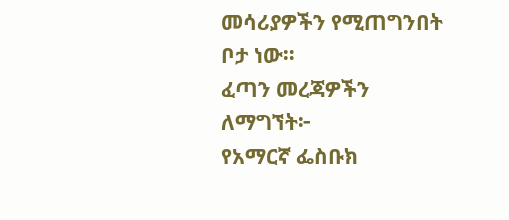መሳሪያዎችን የሚጠግንበት ቦታ ነው።
ፈጣን መረጃዎችን ለማግኘት፦
የአማርኛ ፌስቡክ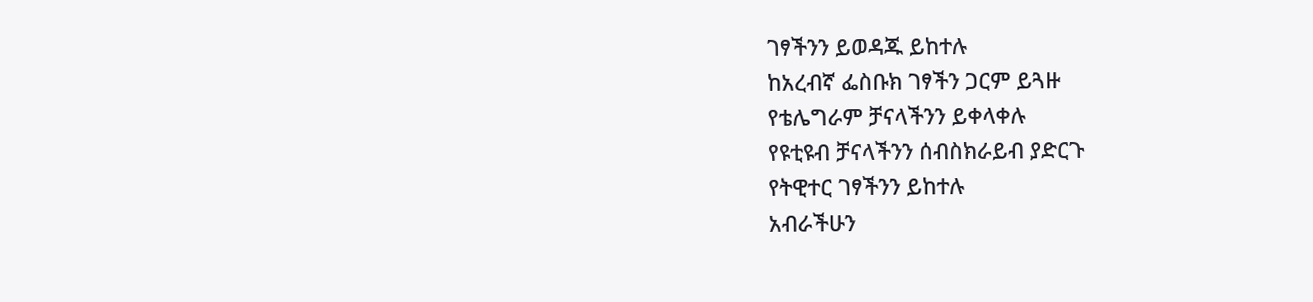ገፃችንን ይወዳጁ ይከተሉ
ከአረብኛ ፌስቡክ ገፃችን ጋርም ይጓዙ
የቴሌግራም ቻናላችንን ይቀላቀሉ
የዩቲዩብ ቻናላችንን ሰብስክራይብ ያድርጉ
የትዊተር ገፃችንን ይከተሉ
አብራችሁን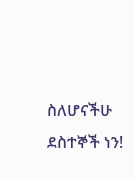ስለሆናችሁ ደስተኞች ነን!